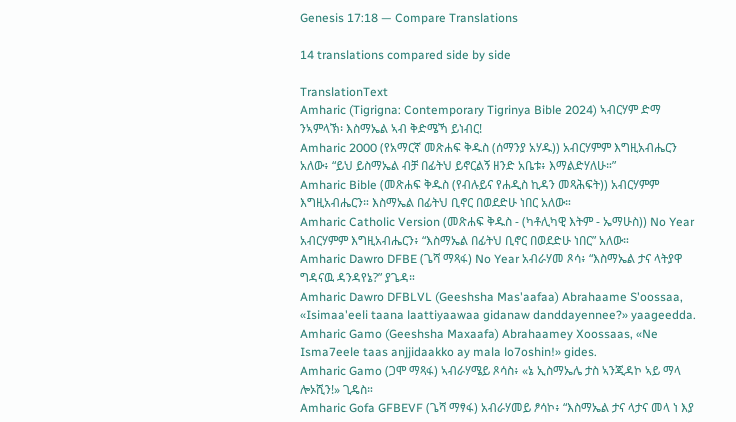Genesis 17:18 — Compare Translations

14 translations compared side by side

TranslationText
Amharic (Tigrigna: Contemporary Tigrinya Bible 2024) ኣብርሃም ድማ ንኣምላኽ፡ እስማኤል ኣብ ቅድሜኻ ይነብር!
Amharic 2000 (የአማርኛ መጽሐፍ ቅዱስ (ሰማንያ አሃዱ)) አብርሃምም እግዚአብሔርን አለው፥ “ይህ ይስማኤል ብቻ በፊትህ ይኖርልኝ ዘንድ አቤቱ፥ እማልድሃለሁ።”
Amharic Bible (መጽሐፍ ቅዱስ (የብሉይና የሐዲስ ኪዳን መጻሕፍት)) አብርሃምም እግዚአብሔርን። እስማኤል በፊትህ ቢኖር በወደድሁ ነበር አለው።
Amharic Catholic Version (መጽሐፍ ቅዱስ - (ካቶሊካዊ እትም - ኤማሁስ)) No Year አብርሃምም እግዚአብሔርን፥ “እስማኤል በፊትህ ቢኖር በወደድሁ ነበር” አለው።
Amharic Dawro DFBE (ጌሻ ማጻፋ) No Year አብራሃመ ጾሳ፥ “እስማኤል ታና ላትያዋ ግዳናዉ ዳንዳየኔ?” ያጌዳ።
Amharic Dawro DFBLVL (Geeshsha Mas'aafaa) Abrahaame S'oossaa, «Isimaa'eeli taana laattiyaawaa gidanaw danddayennee?» yaageedda.
Amharic Gamo (Geeshsha Maxaafa) Abrahaamey Xoossaas, «Ne Isma7eele taas anjjidaakko ay mala lo7oshin!» gides.
Amharic Gamo (ጋሞ ማጻፋ) ኣብራሃሜይ ጾሳስ፥ «ኔ ኢስማኤሌ ታስ ኣንጂዳኮ ኣይ ማላ ሎኦሺን!» ጊዴስ።
Amharic Gofa GFBEVF (ጌሻ ማፃፋ) አብራሃመይ ፆሳኮ፥ “እስማኤል ታና ላታና መላ ነ እያ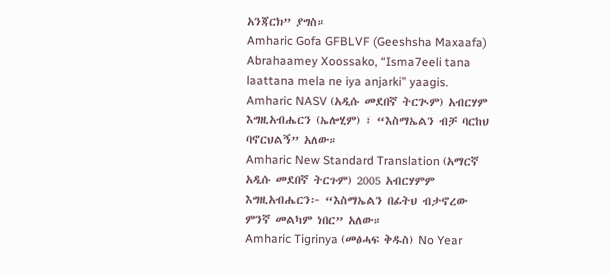አንጃርክ” ያግስ።
Amharic Gofa GFBLVF (Geeshsha Maxaafa) Abrahaamey Xoossako, “Isma7eeli tana laattana mela ne iya anjarki” yaagis.
Amharic NASV (አዲሱ መደበኛ ትርጒም) አብርሃም እግዚአብሔርን (ኤሎሂም) ፣ “እስማኤልን ብቻ ባርከህ ባኖርህልኝ” አለው።
Amharic New Standard Translation (አማርኛ አዲሱ መደበኛ ትርጉም) 2005 አብርሃምም እግዚአብሔርን፦ “እስማኤልን በፊትህ ብታኖረው ምንኛ መልካም ነበር” አለው።
Amharic Tigrinya (መፅሓፍ ቅዱስ) No Year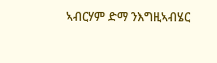ኣብርሃም ድማ ንእግዚኣብሄር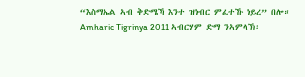“እስማኤል ኣብ ቅድሜኻ እንተ ዝነብር ምፈተኹ ነይረ” በሎ።
Amharic Tigrinya 2011 ኣብርሃም ድማ ንኣምላኽ፡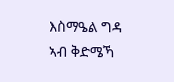እስማዔል ግዳ ኣብ ቅድሜኻ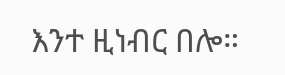እንተ ዚነብር በሎ።